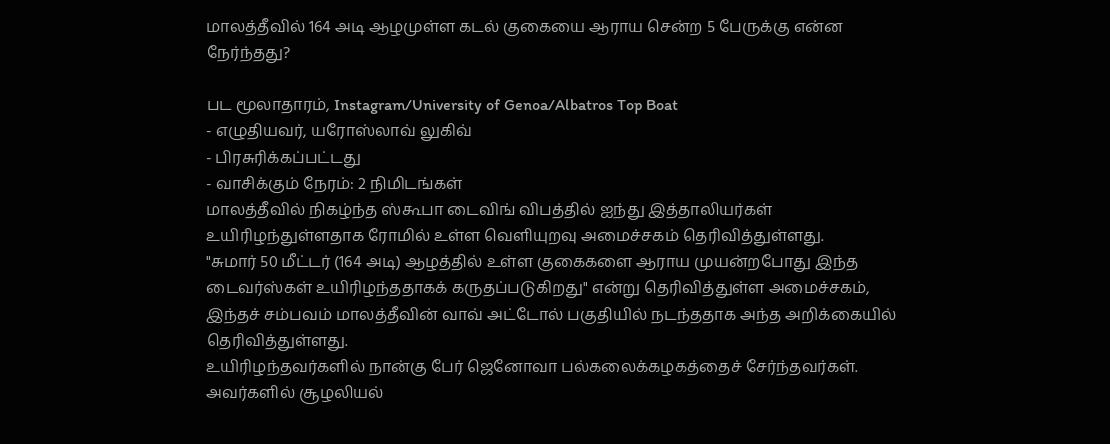மாலத்தீவில் 164 அடி ஆழமுள்ள கடல் குகையை ஆராய சென்ற 5 பேருக்கு என்ன நேர்ந்தது?

பட மூலாதாரம், Instagram/University of Genoa/Albatros Top Boat
- எழுதியவர், யரோஸ்லாவ் லுகிவ்
- பிரசுரிக்கப்பட்டது
- வாசிக்கும் நேரம்: 2 நிமிடங்கள்
மாலத்தீவில் நிகழ்ந்த ஸ்கூபா டைவிங் விபத்தில் ஐந்து இத்தாலியர்கள் உயிரிழந்துள்ளதாக ரோமில் உள்ள வெளியுறவு அமைச்சகம் தெரிவித்துள்ளது.
"சுமார் 50 மீட்டர் (164 அடி) ஆழத்தில் உள்ள குகைகளை ஆராய முயன்றபோது இந்த டைவர்ஸ்கள் உயிரிழந்ததாகக் கருதப்படுகிறது" என்று தெரிவித்துள்ள அமைச்சகம், இந்தச் சம்பவம் மாலத்தீவின் வாவ் அட்டோல் பகுதியில் நடந்ததாக அந்த அறிக்கையில் தெரிவித்துள்ளது.
உயிரிழந்தவர்களில் நான்கு பேர் ஜெனோவா பல்கலைக்கழகத்தைச் சேர்ந்தவர்கள். அவர்களில் சூழலியல்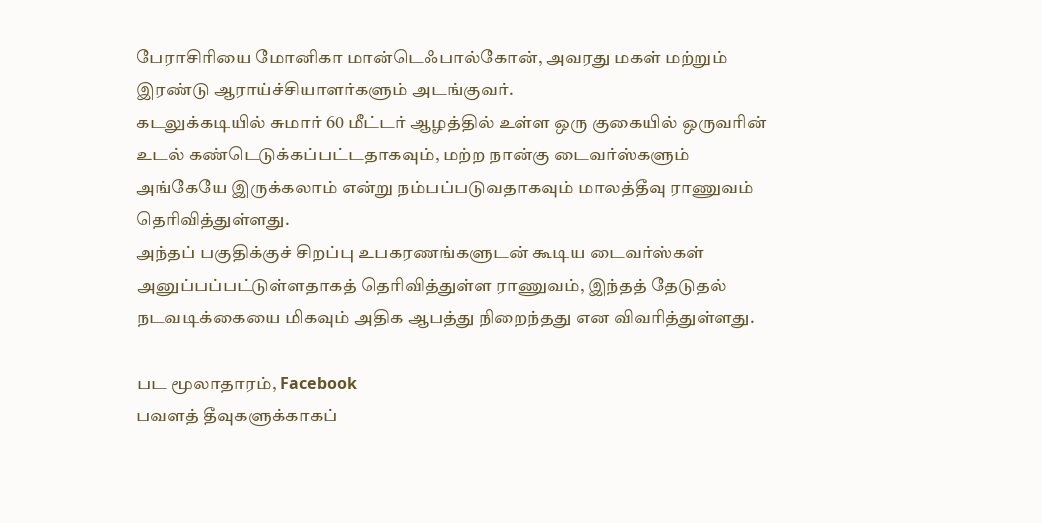பேராசிரியை மோனிகா மான்டெஃபால்கோன், அவரது மகள் மற்றும் இரண்டு ஆராய்ச்சியாளர்களும் அடங்குவர்.
கடலுக்கடியில் சுமார் 60 மீட்டர் ஆழத்தில் உள்ள ஒரு குகையில் ஒருவரின் உடல் கண்டெடுக்கப்பட்டதாகவும், மற்ற நான்கு டைவர்ஸ்களும் அங்கேயே இருக்கலாம் என்று நம்பப்படுவதாகவும் மாலத்தீவு ராணுவம் தெரிவித்துள்ளது.
அந்தப் பகுதிக்குச் சிறப்பு உபகரணங்களுடன் கூடிய டைவர்ஸ்கள் அனுப்பப்பட்டுள்ளதாகத் தெரிவித்துள்ள ராணுவம், இந்தத் தேடுதல் நடவடிக்கையை மிகவும் அதிக ஆபத்து நிறைந்தது என விவரித்துள்ளது.

பட மூலாதாரம், Facebook
பவளத் தீவுகளுக்காகப்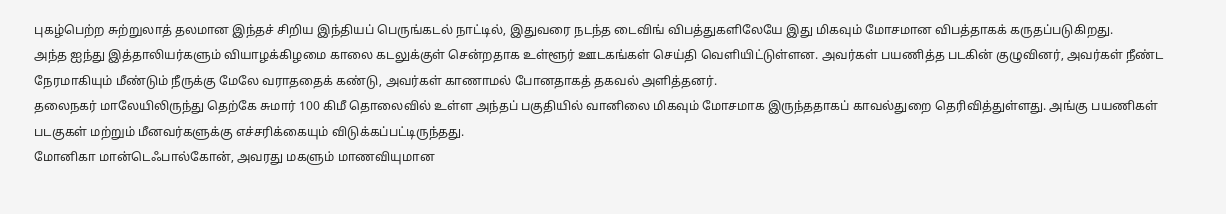புகழ்பெற்ற சுற்றுலாத் தலமான இந்தச் சிறிய இந்தியப் பெருங்கடல் நாட்டில், இதுவரை நடந்த டைவிங் விபத்துகளிலேயே இது மிகவும் மோசமான விபத்தாகக் கருதப்படுகிறது.
அந்த ஐந்து இத்தாலியர்களும் வியாழக்கிழமை காலை கடலுக்குள் சென்றதாக உள்ளூர் ஊடகங்கள் செய்தி வெளியிட்டுள்ளன. அவர்கள் பயணித்த படகின் குழுவினர், அவர்கள் நீண்ட நேரமாகியும் மீண்டும் நீருக்கு மேலே வராததைக் கண்டு, அவர்கள் காணாமல் போனதாகத் தகவல் அளித்தனர்.
தலைநகர் மாலேயிலிருந்து தெற்கே சுமார் 100 கிமீ தொலைவில் உள்ள அந்தப் பகுதியில் வானிலை மிகவும் மோசமாக இருந்ததாகப் காவல்துறை தெரிவித்துள்ளது. அங்கு பயணிகள் படகுகள் மற்றும் மீனவர்களுக்கு எச்சரிக்கையும் விடுக்கப்பட்டிருந்தது.
மோனிகா மான்டெஃபால்கோன், அவரது மகளும் மாணவியுமான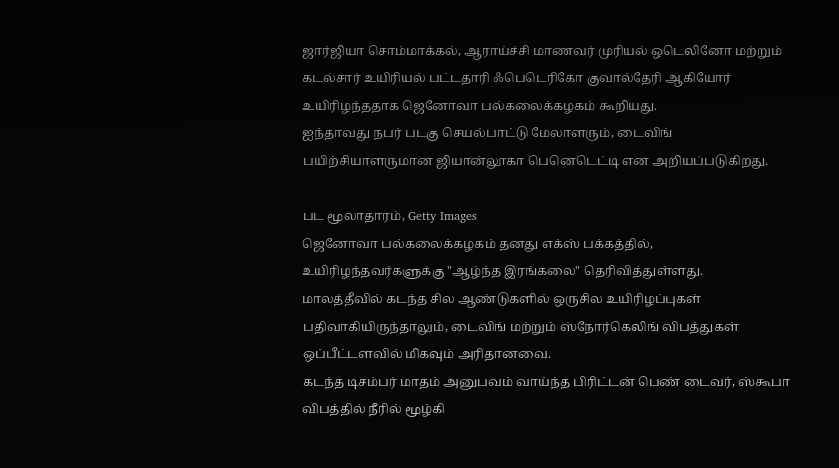ஜார்ஜியா சொம்மாக்கல், ஆராய்ச்சி மாணவர் முரியல் ஒடெலினோ மற்றும் கடல்சார் உயிரியல் பட்டதாரி ஃபெடெரிகோ குவால்தேரி ஆகியோர் உயிரிழந்ததாக ஜெனோவா பல்கலைக்கழகம் கூறியது.
ஐந்தாவது நபர் படகு செயல்பாட்டு மேலாளரும், டைவிங் பயிற்சியாளருமான ஜியான்லூகா பெனெடெட்டி என அறியப்படுகிறது.

பட மூலாதாரம், Getty Images
ஜெனோவா பல்கலைக்கழகம் தனது எக்ஸ் பக்கத்தில், உயிரிழந்தவர்களுக்கு "ஆழ்ந்த இரங்கலை" தெரிவித்துள்ளது.
மாலத்தீவில் கடந்த சில ஆண்டுகளில் ஒருசில உயிரிழப்புகள் பதிவாகியிருந்தாலும், டைவிங் மற்றும் ஸ்நோர்கெலிங் விபத்துகள் ஒப்பீட்டளவில் மிகவும் அரிதானவை.
கடந்த டிசம்பர் மாதம் அனுபவம் வாய்ந்த பிரிட்டன் பெண் டைவர், ஸ்கூபா விபத்தில் நீரில் மூழ்கி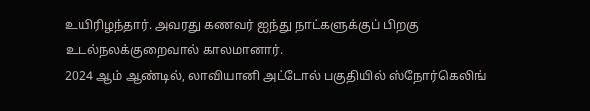உயிரிழந்தார். அவரது கணவர் ஐந்து நாட்களுக்குப் பிறகு உடல்நலக்குறைவால் காலமானார்.
2024 ஆம் ஆண்டில், லாவியானி அட்டோல் பகுதியில் ஸ்நோர்கெலிங்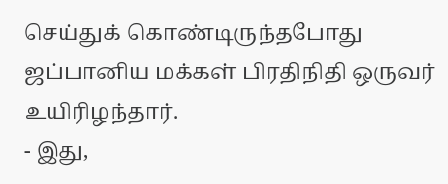செய்துக் கொண்டிருந்தபோது ஜப்பானிய மக்கள் பிரதிநிதி ஒருவர் உயிரிழந்தார்.
- இது,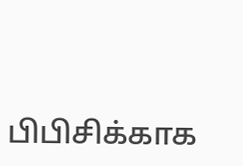பிபிசிக்காக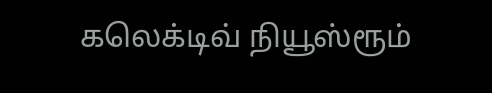கலெக்டிவ் நியூஸ்ரூம்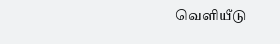வெளியீடு